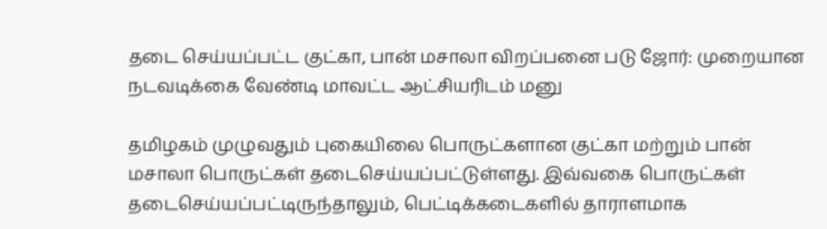தடை செய்யப்பட்ட குட்கா, பான் மசாலா விறப்பனை படு ஜோர்: முறையான நடவடிக்கை வேண்டி மாவட்ட ஆட்சியரிடம் மனு

தமிழகம் முழுவதும் புகையிலை பொருட்களான குட்கா மற்றும் பான் மசாலா பொருட்கள் தடைசெய்யப்பட்டுள்ளது. இவ்வகை பொருட்கள் தடைசெய்யப்பட்டிருந்தாலும், பெட்டிக்கடைகளில் தாராளமாக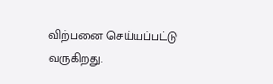விற்பனை செய்யப்பட்டு வருகிறது.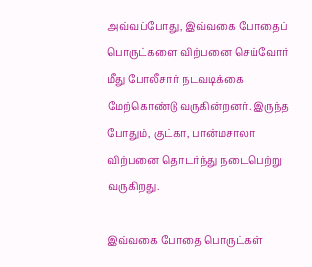அவ்வப்போது, இவ்வகை போதைப் பொருட்களை விற்பனை செய்வோர் மீது போலீசார் நடவடிக்கை மேற்கொண்டு வருகின்றனர். இருந்த போதும், குட்கா, பான்மசாலா விற்பனை தொடர்ந்து நடைபெற்று வருகிறது.

இவ்வகை போதை பொருட்கள்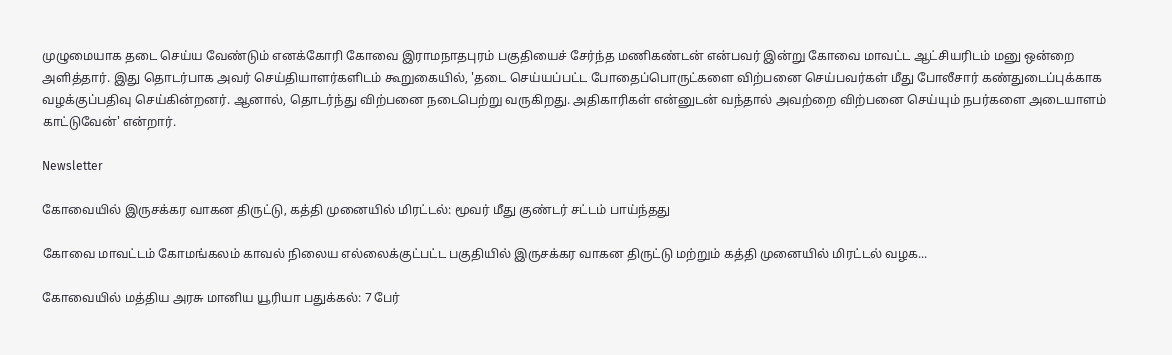முழுமையாக தடை செய்ய வேண்டும் எனக்கோரி கோவை இராமநாதபுரம் பகுதியைச் சேர்ந்த மணிகண்டன் என்பவர் இன்று கோவை மாவட்ட ஆட்சியரிடம் மனு ஒன்றை அளித்தார். இது தொடர்பாக அவர் செய்தியாளர்களிடம் கூறுகையில், 'தடை செய்யப்பட்ட போதைப்பொருட்களை விற்பனை செய்பவர்கள் மீது போலீசார் கண்துடைப்புக்காக வழக்குப்பதிவு செய்கின்றனர். ஆனால், தொடர்ந்து விற்பனை நடைபெற்று வருகிறது. அதிகாரிகள் என்னுடன் வந்தால் அவற்றை விற்பனை செய்யும் நபர்களை அடையாளம் காட்டுவேன்' என்றார்.

Newsletter

கோவையில் இருசக்கர வாகன திருட்டு, கத்தி முனையில் மிரட்டல்: மூவர் மீது குண்டர் சட்டம் பாய்ந்தது

கோவை மாவட்டம் கோமங்கலம் காவல் நிலைய எல்லைக்குட்பட்ட பகுதியில் இருசக்கர வாகன திருட்டு மற்றும் கத்தி முனையில் மிரட்டல் வழக...

கோவையில் மத்திய அரசு மானிய யூரியா பதுக்கல்: 7 பேர்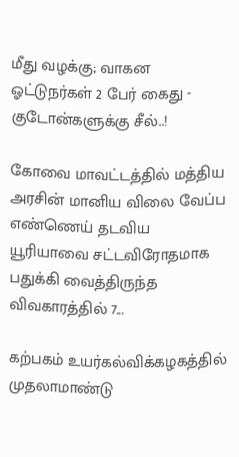மீது வழக்கு; வாகன ஓட்டுநர்கள் 2 பேர் கைது - குடோன்களுக்கு சீல்..!

கோவை மாவட்டத்தில் மத்திய அரசின் மானிய விலை வேப்ப எண்ணெய் தடவிய யூரியாவை சட்டவிரோதமாக பதுக்கி வைத்திருந்த விவகாரத்தில் 7...

கற்பகம் உயர்கல்விக்கழகத்தில் முதலாமாண்டு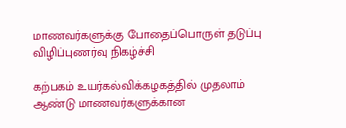மாணவர்களுக்கு போதைப்பொருள் தடுப்பு விழிப்புணர்வு நிகழ்ச்சி

கற்பகம் உயர்கல்விக்கழகத்தில் முதலாம் ஆண்டு மாணவர்களுக்கான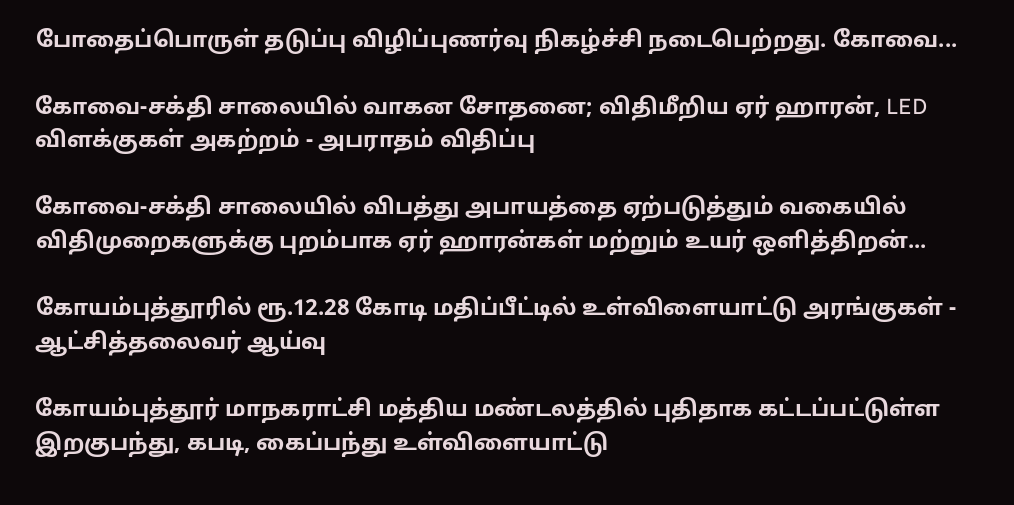போதைப்பொருள் தடுப்பு விழிப்புணர்வு நிகழ்ச்சி நடைபெற்றது. கோவை...

கோவை-சக்தி சாலையில் வாகன சோதனை; விதிமீறிய ஏர் ஹாரன், LED விளக்குகள் அகற்றம் - அபராதம் விதிப்பு

கோவை-சக்தி சாலையில் விபத்து அபாயத்தை ஏற்படுத்தும் வகையில் விதிமுறைகளுக்கு புறம்பாக ஏர் ஹாரன்கள் மற்றும் உயர் ஒளித்திறன்...

கோயம்புத்தூரில் ரூ.12.28 கோடி மதிப்பீட்டில் உள்விளையாட்டு அரங்குகள் - ஆட்சித்தலைவர் ஆய்வு

கோயம்புத்தூர் மாநகராட்சி மத்திய மண்டலத்தில் புதிதாக கட்டப்பட்டுள்ள இறகுபந்து, கபடி, கைப்பந்து உள்விளையாட்டு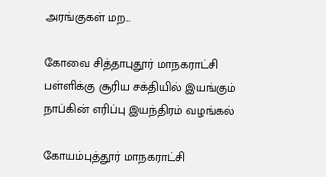அரங்குகள் மற...

கோவை சித்தாபுதூர் மாநகராட்சி பள்ளிக்கு சூரிய சக்தியில் இயங்கும் நாப்கின் எரிப்பு இயந்திரம் வழங்கல்

கோயம்புத்தூர் மாநகராட்சி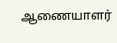ஆணையாளர்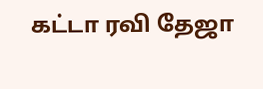கட்டா ரவி தேஜா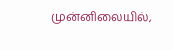முன்னிலையில்,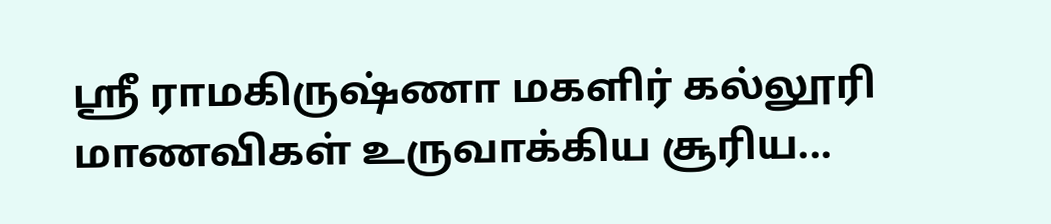ஸ்ரீ ராமகிருஷ்ணா மகளிர் கல்லூரி மாணவிகள் உருவாக்கிய சூரிய...